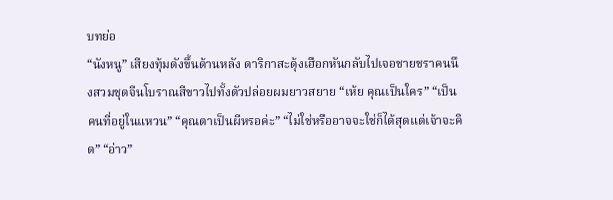บทย่อ
“นังหนู” เสียงทุ้มดังขึ้นด้านหลัง ดาริกาสะดุ้งเฮือกหันกลับไปเจอชายชราคนนึงสวมชุดจีนโบราณสีขาวไปทั้งตัวปล่อยผมยาวสยาย “เห้ย คุณเป็นใคร” “เป็นคนที่อยู่ในแหวน” “คุณตาเป็นผีหรอค่ะ” “ไม่ใช่หรืออาจจะใช่ก็ได้สุดแต่เจ้าจะคิด” “อ่าว”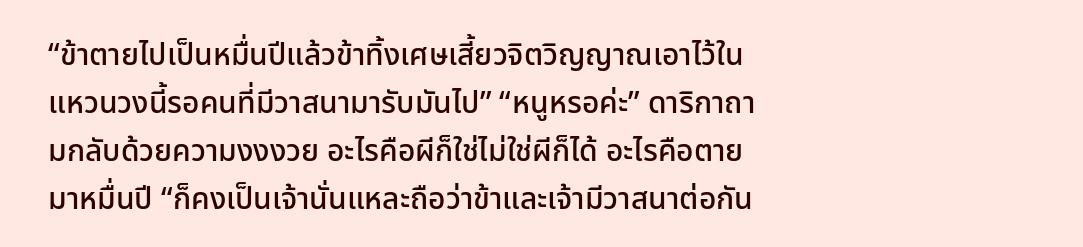“ข้าตายไปเป็นหมื่นปีแล้วข้าทิ้งเศษเสี้ยวจิตวิญญาณเอาไว้ในแหวนวงนี้รอคนที่มีวาสนามารับมันไป” “หนูหรอค่ะ” ดาริกาถามกลับด้วยความงงงวย อะไรคือผีก็ใช่ไม่ใช่ผีก็ได้ อะไรคือตายมาหมื่นปี “ก็คงเป็นเจ้านั่นแหละถือว่าข้าและเจ้ามีวาสนาต่อกัน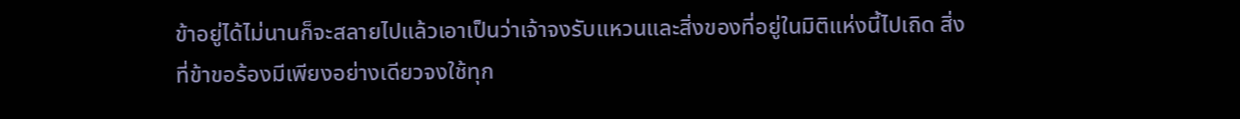ข้าอยู่ได้ไม่นานก็จะสลายไปแล้วเอาเป็นว่าเจ้าจงรับแหวนและสิ่งของที่อยู่ในมิติแห่งนี้ไปเถิด สิ่งที่ข้าขอร้องมีเพียงอย่างเดียวจงใช้ทุก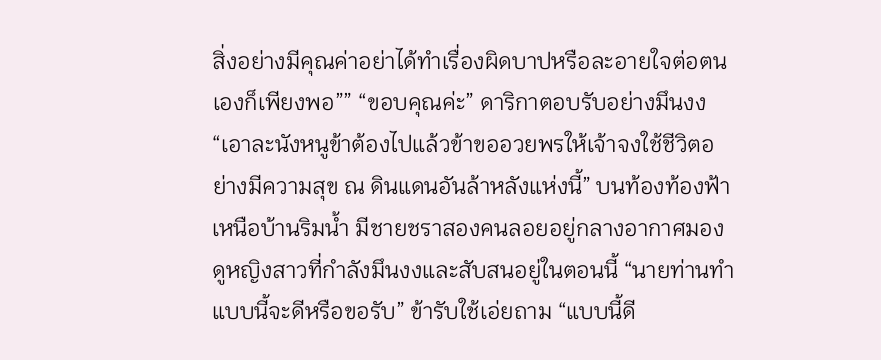สิ่งอย่างมีคุณค่าอย่าได้ทำเรื่องผิดบาปหรือละอายใจต่อตนเองก็เพียงพอ”” “ขอบคุณค่ะ” ดาริกาตอบรับอย่างมึนงง “เอาละนังหนูข้าต้องไปแล้วข้าขออวยพรให้เจ้าจงใช้ชีวิตอย่างมีความสุข ณ ดินแดนอันล้าหลังแห่งนี้” บนท้องท้องฟ้าเหนือบ้านริมน้ำ มีชายชราสองคนลอยอยู่กลางอากาศมองดูหญิงสาวที่กำลังมึนงงและสับสนอยู่ในตอนนี้ “นายท่านทำแบบนี้จะดีหรือขอรับ” ข้ารับใช้เอ่ยถาม “แบบนี้ดี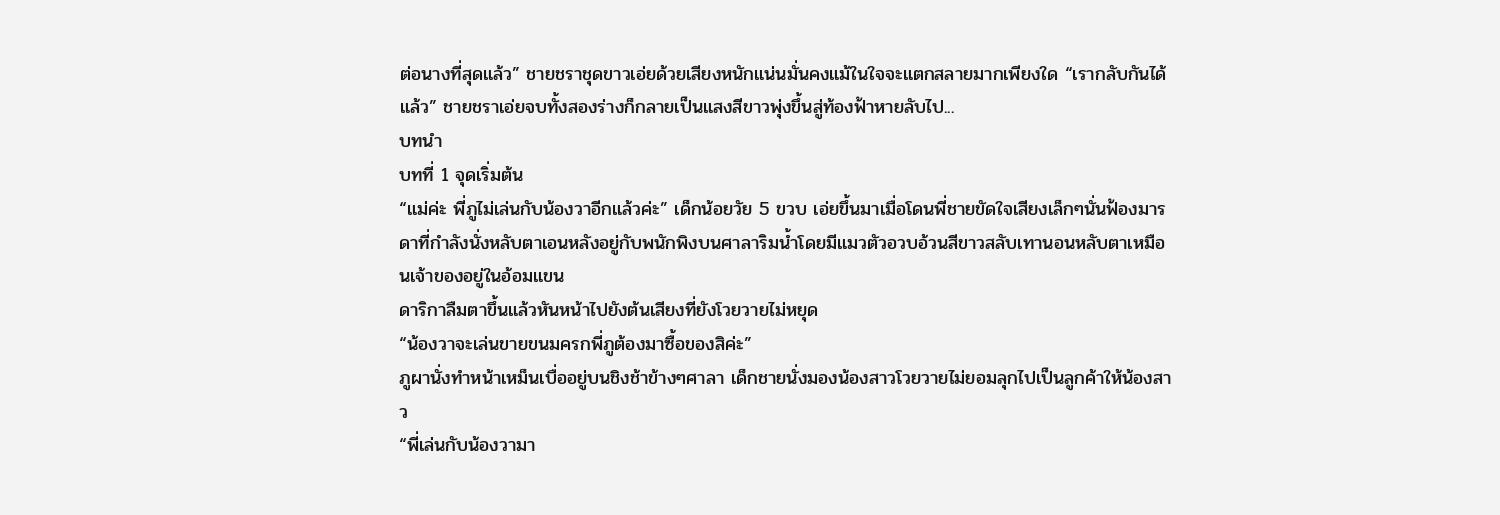ต่อนางที่สุดแล้ว” ชายชราชุดขาวเอ่ยด้วยเสียงหนักแน่นมั่นคงแม้ในใจจะแตกสลายมากเพียงใด “เรากลับกันได้แล้ว” ชายชราเอ่ยจบทั้งสองร่างก็กลายเป็นแสงสีขาวพุ่งขึ้นสู่ท้องฟ้าหายลับไป...
บทนำ
บทที่ 1 จุดเริ่มต้น
“แม่ค่ะ พี่ภูไม่เล่นกับน้องวาอีกแล้วค่ะ” เด็กน้อยวัย 5 ขวบ เอ่ยขึ้นมาเมื่อโดนพี่ชายขัดใจเสียงเล็กๆนั่นฟ้องมารดาที่กำลังนั่งหลับตาเอนหลังอยู่กับพนักพิงบนศาลาริมน้ำโดยมีแมวตัวอวบอ้วนสีขาวสลับเทานอนหลับตาเหมือนเจ้าของอยู่ในอ้อมแขน
ดาริกาลืมตาขึ้นแล้วหันหน้าไปยังต้นเสียงที่ยังโวยวายไม่หยุด
“น้องวาจะเล่นขายขนมครกพี่ภูต้องมาซื้อของสิค่ะ”
ภูผานั่งทำหน้าเหม็นเบื่ออยู่บนชิงช้าข้างๆศาลา เด็กชายนั่งมองน้องสาวโวยวายไม่ยอมลุกไปเป็นลูกค้าให้น้องสาว
“พี่เล่นกับน้องวามา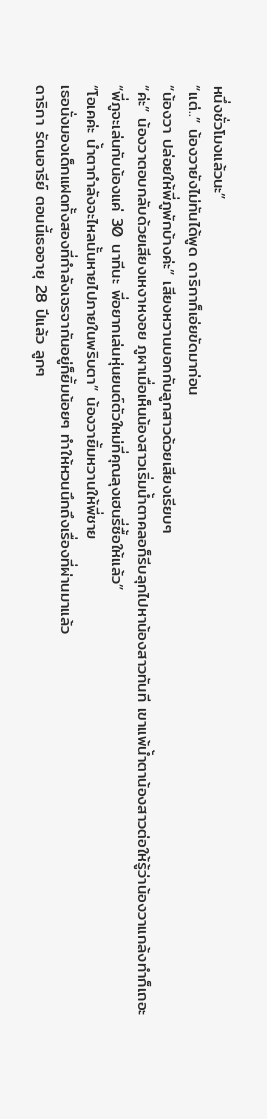หนึ่งชั่วโมงแล้วนะ”
“แต่..” น้องวายังไม่ทันได้พูด ดาริกาก็เอ่ยขัดมาก่อน
“น้องวา ปล่อยให้พี่ภูพักบ้างค่ะ” เสียงหวานบอกกับลูกสาวด้วยเสียงเรียบๆ
“ค่ะ” น้องวาตอบกลับด้วยเสียงเหงาหงอย ภูผาเมื่อเห็นน้องสาวเริ่มน้ำตาคลอก็รีบลุกไปหาน้องสาวทันที เขาแพ้น้ำตาน้องสาวต่อให้รู้ว่าน้องวาแกล้งทำก็เถอะ
“พี่ภูจะเล่นกับน้องแค่ 30 นาทีนะ พี่อยากเล่นหุ่นยนต์ตัวใหม่ที่คุณลุงเฮนรี่ซื้อให้แล้ว”
“โอเคค่ะ น้ำตากำลังจะไหลนั้นหายไปภายในพริบตา” น้องวายิ้มหวานให้พี่ชาย
เธอนั่งมองเด็กแฝดทั้งสองที่กำลังเจรจากันอยู่ก็ยิ้มน้อยๆ ทำให้หวนนึกถึงเรื่องที่ผ่านมาแล้ว
ดาริกา รัตนอารีย์ ตอนนี้เธออายุ 28 ปีแล้ว ลูกๆ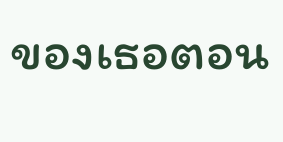ของเธอตอน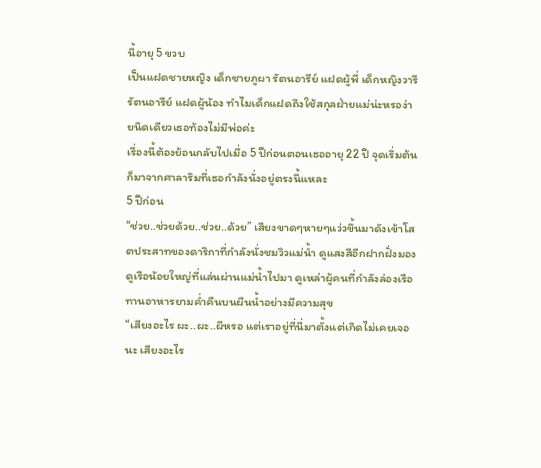นี้อายุ 5 ขวบ
เป็นแฝดชายหญิง เด็กชายภูผา รัตนอารีย์ แฝดผู้พี่ เด็กหญิงวารี รัตนอารีย์ แฝดผู้น้อง ทำไมเด็กแฝดถึงใช้สกุลฝ่ายแม่น่ะหรอง่ายนิดเดียวเธอท้องไม่มีพ่อค่ะ
เรื่องนี้ต้องย้อนกลับไปเมื่อ 5 ปีก่อนตอนเธออายุ 22 ปี จุดเริ่มต้นก็มาจากศาลาริมที่เธอกำลังนั่งอยู่ตรงนี้แหละ
5 ปีก่อน
“ช่วย..ช่วยด้วย..ช่วย..ด้วย” เสียงขาดๆหายๆแว่วขึ้นมาดังเข้าโสตประสาทของดาริกาที่กำลังนั่งชมวิวแม่น้ำ ดูแสงสีอีกฝากฝั่งมองดูเรือน้อยใหญ่ที่แล่นผ่านแม่น้ำไปมา ดูเหล่าผู้คนที่กำลังล่องเรือทานอาหารยามค่ำคืนบนผืนน้ำอย่างมีความสุข
“เสียงอะไร ผะ..ผะ..ผีหรอ แต่เราอยู่ที่นี่มาตั้งแต่เกิดไม่เคยเจอนะ เสียงอะไร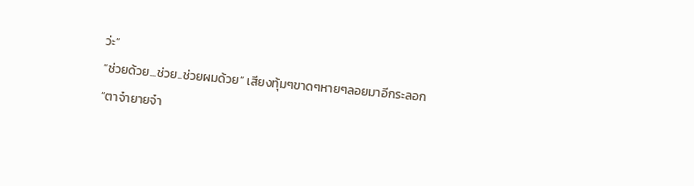ว่ะ”
“ช่วยด้วย...ช่วย..ช่วยผมด้วย” เสียงทุ้มๆขาดๆหายๆลอยมาอีกระลอก
“ตาจ๋ายายจ๋า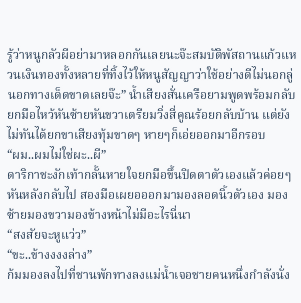รู้ว่าหนูกลัวผีอย่ามาหลอกกันเลยนะจ๊ะสมบัติพัสถานแก้วแหวนเงินทองทั้งหลายที่ทิ้งไว้ให้หนูสัญญาว่าใช้อย่างดีไม่นอกลู่นอกทางเด็ดขาดเลยจ๊ะ” น้ำเสียงสั่นเครือยามพูดพร้อมกลับยกมือไหว้หันซ้ายหันขวาเตรียมวิ่งสี่คูณร้อยกลับบ้าน แต่ยังไม่ทันได้ยกขาเสียงทุ้มขาดๆ หายๆก็เอ่ยออกมาอีกรอบ
“ผม..ผมไม่ใช่ผะ..ผี”
ดาริกาชะงักเท้ากลั้นหายใจยกมือขึ้นปิดตาตัวเองแล้วค่อยๆหันหลังกลับไป สองมือเผยอออกมามองลอดนิ้วตัวเอง มองซ้ายมองขวามองข้างหน้าไม่มีอะไรนี่นา
“สงสัยจะหูแว่ว”
“ขะ..ข้างงงงล่าง”
ก้มมองลงไปที่ชานพักทางลงแม่น้ำเจอชายคนหนึ่งกำลังนั่ง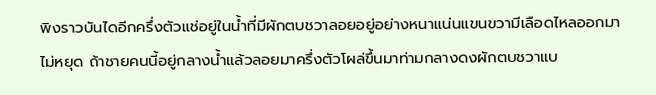พิงราวบันไดอีกครึ่งตัวแช่อยู่ในน้ำที่มีผักตบชวาลอยอยู่อย่างหนาแน่นแขนขวามีเลือดไหลออกมาไม่หยุด ถ้าชายคนนี้อยู่กลางน้ำแล้วลอยมาครึ่งตัวโผล่ขึ้นมาท่ามกลางดงผักตบชวาแบ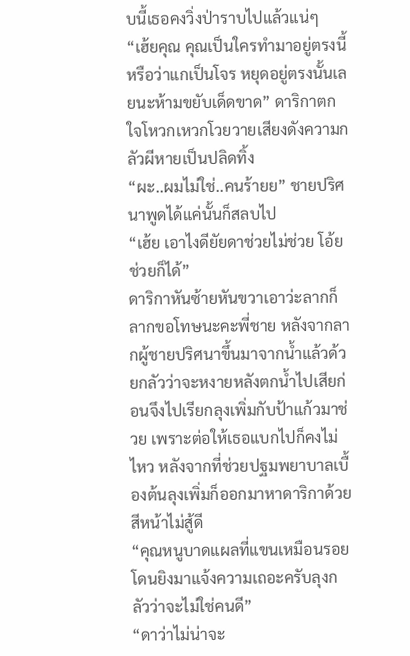บนี้เธอคงวิ่งป่าราบไปแล้วแน่ๆ
“เฮ้ยคุณ คุณเป็นใครทำมาอยู่ตรงนี้ หรือว่าแกเป็นโจร หยุดอยู่ตรงนั้นเลยนะห้ามขยับเด็ดขาด” ดาริกาตกใจโหวกเหวกโวยวายเสียงดังความกลัวผีหายเป็นปลิดทิ้ง
“ผะ..ผมไม่ใช่..คนร้ายย” ชายปริศนาพูดได้แค่นั้นก็สลบไป
“เฮ้ย เอาไงดียัยดาช่วยไม่ช่วย โอ้ยช่วยก็ได้”
ดาริกาหันซ้ายหันขวาเอาว่ะลากก็ลากขอโทษนะคะพี่ชาย หลังจากลากผู้ชายปริศนาขึ้นมาจากน้ำแล้วด้วยกลัวว่าจะหงายหลังตกน้ำไปเสียก่อนจึงไปเรียกลุงเพิ่มกับป้าแก้วมาช่วย เพราะต่อให้เธอแบกไปก็คงไม่ไหว หลังจากที่ช่วยปฐมพยาบาลเบื้องต้นลุงเพิ่มก็ออกมาหาดาริกาด้วยสีหน้าไม่สู้ดี
“คุณหนูบาดแผลที่แขนเหมือนรอยโดนยิงมาแจ้งความเถอะครับลุงกลัวว่าจะไม่ใช่คนดี”
“ดาว่าไม่น่าจะ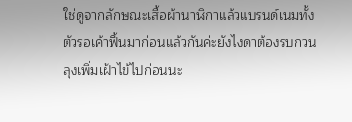ใช่ดูจากลักษณะเสื้อผ้านาฬิกาแล้วแบรนด์เนมทั้งตัวรอเค้าฟื้นมาก่อนแล้วกันค่ะยังไงดาต้องรบกวนลุงเพิ่มเฝ้าไข้ไปก่อนนะ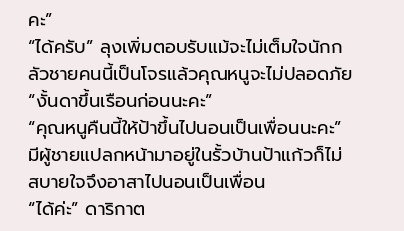คะ”
“ได้ครับ” ลุงเพิ่มตอบรับแม้จะไม่เต็มใจนักกลัวชายคนนี้เป็นโจรแล้วคุณหนูจะไม่ปลอดภัย
“งั้นดาขึ้นเรือนก่อนนะคะ”
“คุณหนูคืนนี้ให้ป้าขึ้นไปนอนเป็นเพื่อนนะคะ” มีผู้ชายแปลกหน้ามาอยู่ในรั้วบ้านป้าแก้วก็ไม่สบายใจจึงอาสาไปนอนเป็นเพื่อน
“ได้ค่ะ” ดาริกาต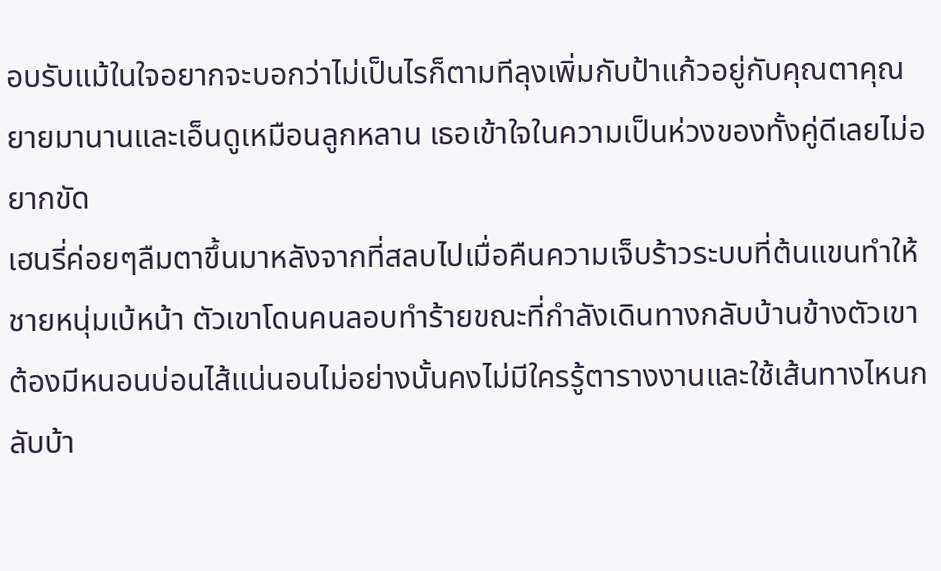อบรับแม้ในใจอยากจะบอกว่าไม่เป็นไรก็ตามทีลุงเพิ่มกับป้าแก้วอยู่กับคุณตาคุณยายมานานและเอ็นดูเหมือนลูกหลาน เธอเข้าใจในความเป็นห่วงของทั้งคู่ดีเลยไม่อยากขัด
เฮนรี่ค่อยๆลืมตาขึ้นมาหลังจากที่สลบไปเมื่อคืนความเจ็บร้าวระบบที่ต้นแขนทำให้ชายหนุ่มเบ้หน้า ตัวเขาโดนคนลอบทำร้ายขณะที่กำลังเดินทางกลับบ้านข้างตัวเขาต้องมีหนอนบ่อนไส้แน่นอนไม่อย่างนั้นคงไม่มีใครรู้ตารางงานและใช้เส้นทางไหนกลับบ้า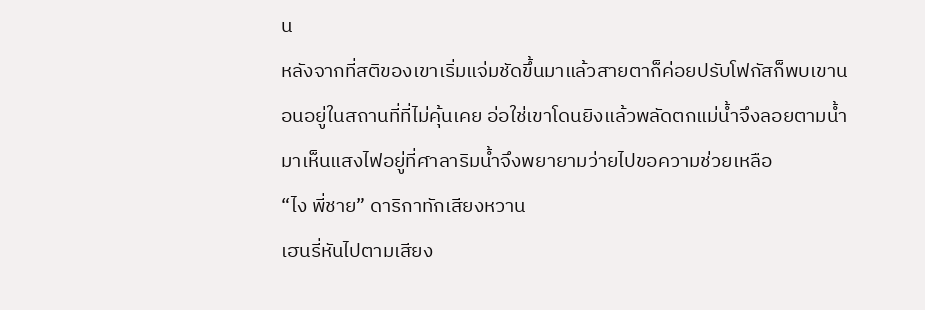น
หลังจากที่สติของเขาเริ่มแจ่มชัดขึ้นมาแล้วสายตาก็ค่อยปรับโฟกัสก็พบเขานอนอยู่ในสถานที่ที่ไม่คุ้นเคย อ่อใช่เขาโดนยิงแล้วพลัดตกแม่น้ำจึงลอยตามน้ำมาเห็นแสงไฟอยู่ที่ศาลาริมน้ำจึงพยายามว่ายไปขอความช่วยเหลือ
“ไง พี่ชาย” ดาริกาทักเสียงหวาน
เฮนรี่หันไปตามเสียง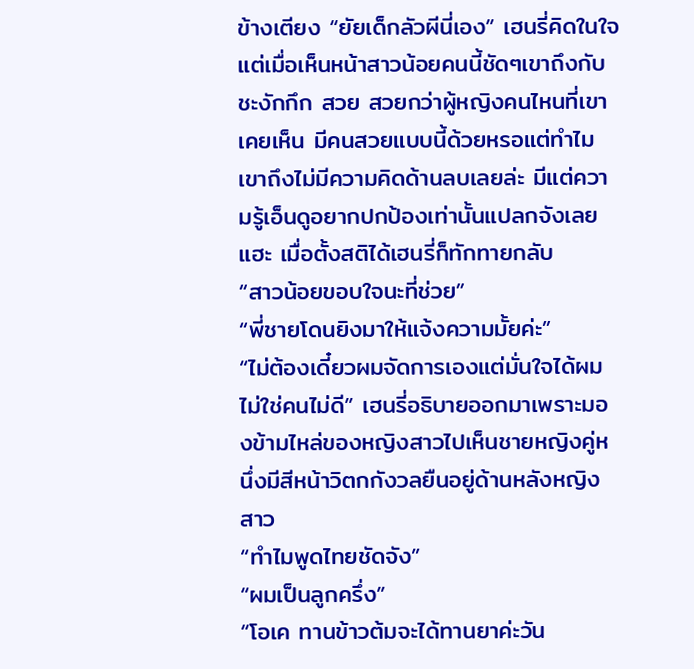ข้างเตียง “ยัยเด็กลัวผีนี่เอง” เฮนรี่คิดในใจ แต่เมื่อเห็นหน้าสาวน้อยคนนี้ชัดๆเขาถึงกับชะงักกึก สวย สวยกว่าผู้หญิงคนไหนที่เขาเคยเห็น มีคนสวยแบบนี้ด้วยหรอแต่ทำไมเขาถึงไม่มีความคิดด้านลบเลยล่ะ มีแต่ความรู้เอ็นดูอยากปกป้องเท่านั้นแปลกจังเลยแฮะ เมื่อตั้งสติได้เฮนรี่ก็ทักทายกลับ
“สาวน้อยขอบใจนะที่ช่วย”
“พี่ชายโดนยิงมาให้แจ้งความมั้ยค่ะ”
“ไม่ต้องเดี๋ยวผมจัดการเองแต่มั่นใจได้ผมไม่ใช่คนไม่ดี” เฮนรี่อธิบายออกมาเพราะมองข้ามไหล่ของหญิงสาวไปเห็นชายหญิงคู่หนึ่งมีสีหน้าวิตกกังวลยืนอยู่ด้านหลังหญิงสาว
“ทำไมพูดไทยชัดจัง”
“ผมเป็นลูกครึ่ง”
“โอเค ทานข้าวต้มจะได้ทานยาค่ะวัน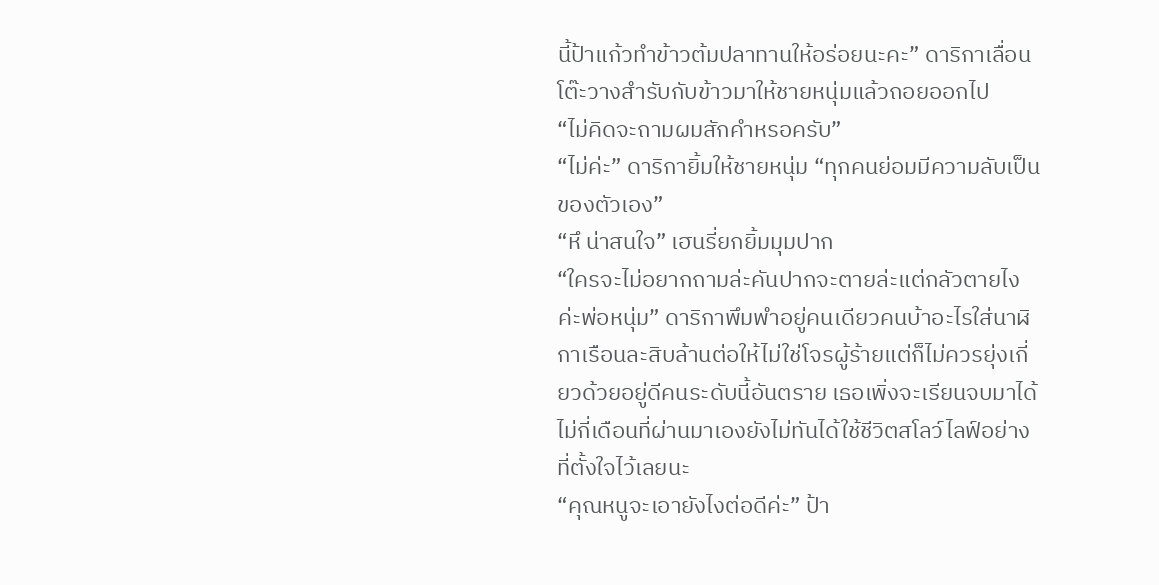นี้ป้าแก้วทำข้าวต้มปลาทานให้อร่อยนะคะ” ดาริกาเลื่อนโต๊ะวางสำรับกับข้าวมาให้ชายหนุ่มแล้วถอยออกไป
“ไม่คิดจะถามผมสักคำหรอครับ”
“ไม่ค่ะ” ดาริกายิ้มให้ชายหนุ่ม “ทุกคนย่อมมีความลับเป็นของตัวเอง”
“หึ น่าสนใจ” เฮนรี่ยกยิ้มมุมปาก
“ใครจะไม่อยากถามล่ะคันปากจะตายล่ะแต่กลัวตายไงค่ะพ่อหนุ่ม” ดาริกาพึมพำอยู่คนเดียวคนบ้าอะไรใส่นาฬิกาเรือนละสิบล้านต่อให้ไม่ใช่โจรผู้ร้ายแต่ก็ไม่ควรยุ่งเกี่ยวด้วยอยู่ดีคนระดับนี้อันตราย เธอเพิ่งจะเรียนจบมาได้ไม่กี่เดือนที่ผ่านมาเองยังไม่ทันได้ใช้ชีวิตสโลว์ไลฟ์อย่างที่ตั้งใจไว้เลยนะ
“คุณหนูจะเอายังไงต่อดีค่ะ” ป้า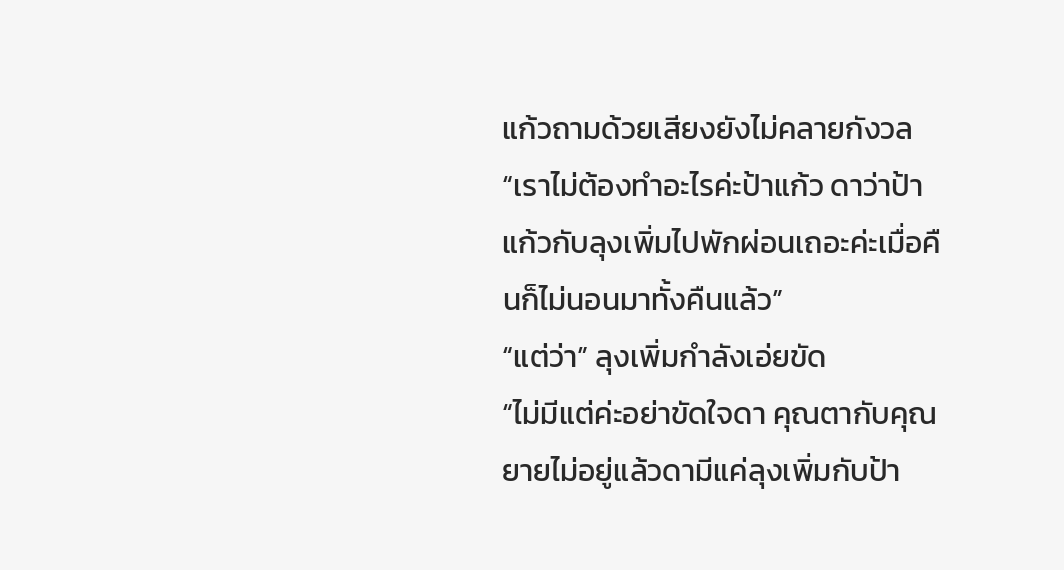แก้วถามด้วยเสียงยังไม่คลายกังวล
“เราไม่ต้องทำอะไรค่ะป้าแก้ว ดาว่าป้าแก้วกับลุงเพิ่มไปพักผ่อนเถอะค่ะเมื่อคืนก็ไม่นอนมาทั้งคืนแล้ว”
“แต่ว่า” ลุงเพิ่มกำลังเอ่ยขัด
“ไม่มีแต่ค่ะอย่าขัดใจดา คุณตากับคุณยายไม่อยู่แล้วดามีแค่ลุงเพิ่มกับป้า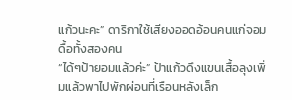แก้วนะคะ” ดาริกาใช้เสียงออดอ้อนคนแก่จอมดื้อทั้งสองคน
“ได้ๆป้ายอมแล้วค่ะ” ป้าแก้วดึงแขนเสื้อลุงเพิ่มแล้วพาไปพักผ่อนที่เรือนหลังเล็ก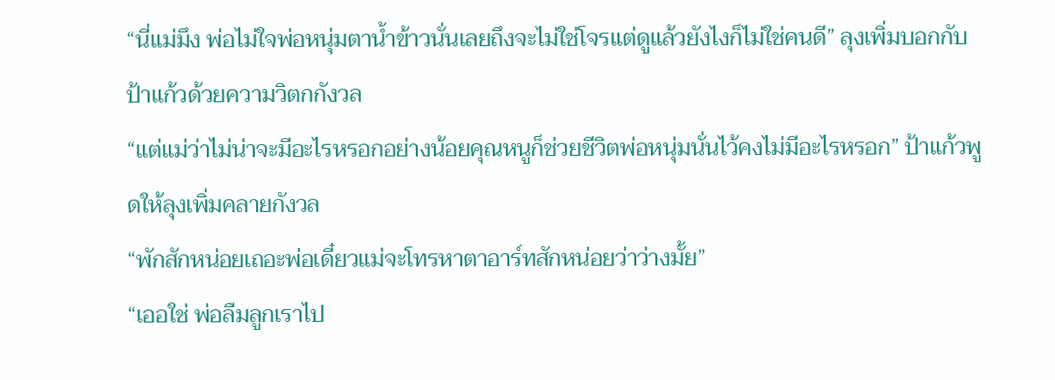“นี่แม่มึง พ่อไม่ใจพ่อหนุ่มตาน้ำข้าวนั่นเลยถึงจะไม่ใช่โจรแต่ดูแล้วยังไงก็ไม่ใช่คนดี” ลุงเพิ่มบอกกับป้าแก้วด้วยความวิตกกังวล
“แต่แม่ว่าไม่น่าจะมีอะไรหรอกอย่างน้อยคุณหนูก็ช่วยชีวิตพ่อหนุ่มนั่นไว้คงไม่มีอะไรหรอก” ป้าแก้วพูดให้ลุงเพิ่มคลายกังวล
“พักสักหน่อยเถอะพ่อเดี๋ยวแม่จะโทรหาตาอาร์ทสักหน่อยว่าว่างมั้ย”
“เออใช่ พ่อลืมลูกเราไป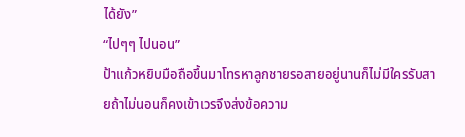ได้ยัง”
“ไปๆๆ ไปนอน”
ป้าแก้วหยิบมือถือขึ้นมาโทรหาลูกชายรอสายอยู่นานก็ไม่มีใครรับสายถ้าไม่นอนก็คงเข้าเวรจึงส่งข้อความ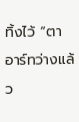ทิ้งไว้ “ตาอาร์ทว่างแล้ว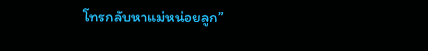โทรกลับหาแม่หน่อยลูก”